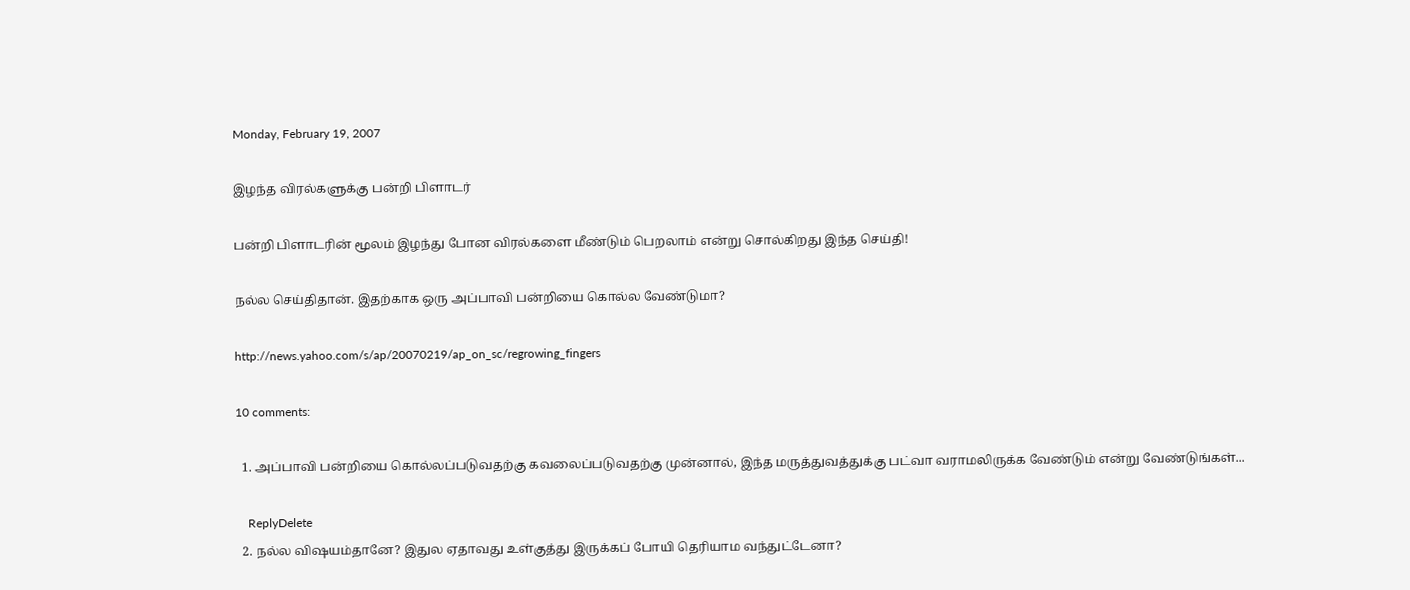Monday, February 19, 2007

இழந்த விரல்களுக்கு பன்றி பிளாடர்

பன்றி பிளாடரின் மூலம் இழந்து போன விரல்களை மீண்டும் பெறலாம் என்று சொல்கிறது இந்த செய்தி!

நல்ல செய்திதான். இதற்காக ஒரு அப்பாவி பன்றியை கொல்ல வேண்டுமா?

http://news.yahoo.com/s/ap/20070219/ap_on_sc/regrowing_fingers

10 comments:

  1. அப்பாவி பன்றியை கொல்லப்படுவதற்கு கவலைப்படுவதற்கு முன்னால், இந்த மருத்துவத்துக்கு பட்வா வராமலிருக்க வேண்டும் என்று வேண்டுங்கள்...

    ReplyDelete
  2. நல்ல விஷயம்தானே? இதுல ஏதாவது உள்குத்து இருக்கப் போயி தெரியாம வந்துட்டேனா?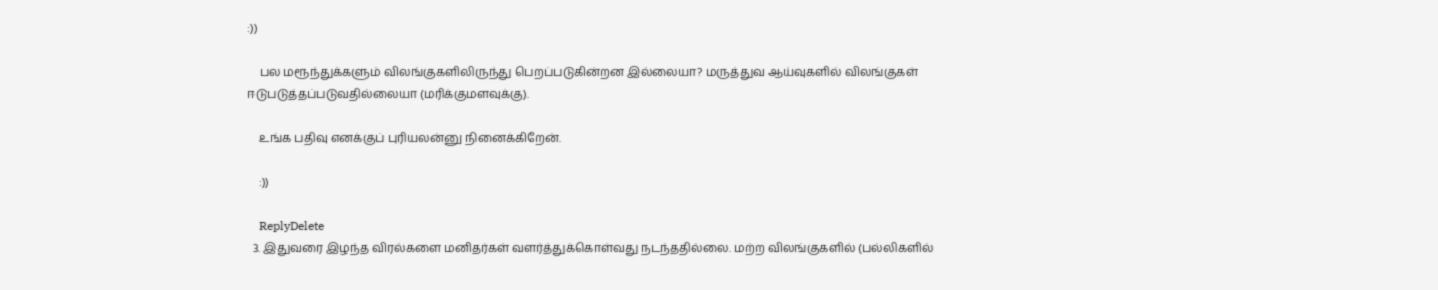:))

    பல மரூந்துக்களும் விலங்குகளிலிருந்து பெறப்படுகின்றன இல்லையா? மருத்துவ ஆய்வுகளில் விலங்குகள் ஈடுபடுத்தப்படுவதில்லையா (மரிக்குமளவுக்கு).

    உங்க பதிவு எனக்குப் புரியலன்னு நினைக்கிறேன்.

    :))

    ReplyDelete
  3. இதுவரை இழந்த விரல்களை மனிதர்கள் வளர்த்துக்கொள்வது நடந்ததில்லை. மற்ற விலங்குகளில் (பல்லிகளில்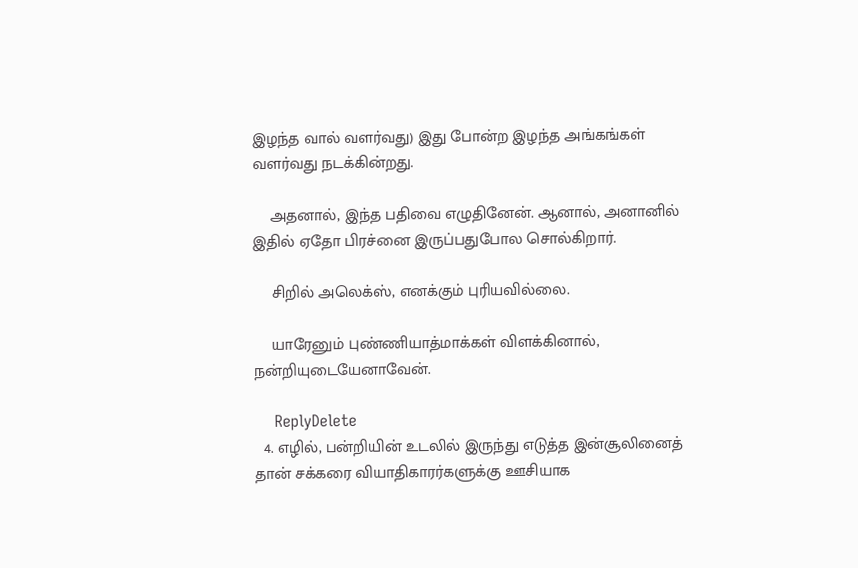இழந்த வால் வளர்வது) இது போன்ற இழந்த அங்கங்கள் வளர்வது நடக்கின்றது.

    அதனால், இந்த பதிவை எழுதினேன். ஆனால், அனானில் இதில் ஏதோ பிரச்னை இருப்பதுபோல சொல்கிறார்.

    சிறில் அலெக்ஸ், எனக்கும் புரியவில்லை.

    யாரேனும் புண்ணியாத்மாக்கள் விளக்கினால், நன்றியுடையேனாவேன்.

    ReplyDelete
  4. எழில், பன்றியின் உடலில் இருந்து எடுத்த இன்சூலினைத் தான் சக்கரை வியாதிகாரர்களுக்கு ஊசியாக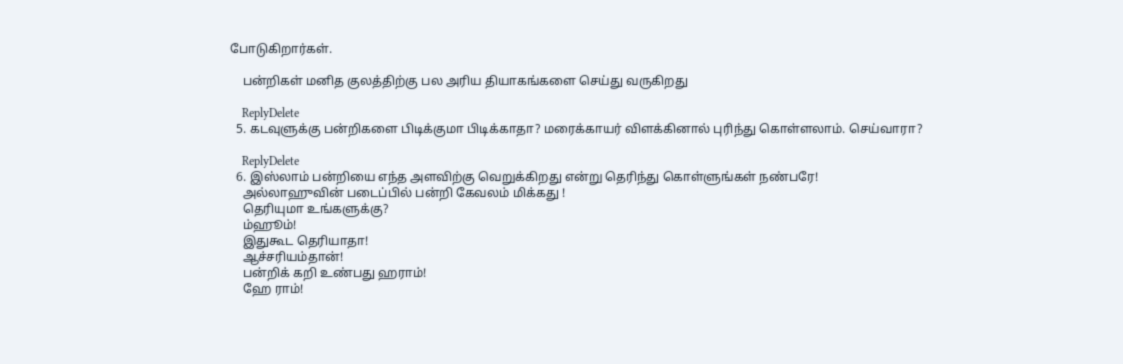போடுகிறார்கள்.

    பன்றிகள் மனித குலத்திற்கு பல அரிய தியாகங்களை செய்து வருகிறது

    ReplyDelete
  5. கடவுளுக்கு பன்றிகளை பிடிக்குமா பிடிக்காதா? மரைக்காயர் விளக்கினால் புரிந்து கொள்ளலாம். செய்வாரா?

    ReplyDelete
  6. இஸ்லாம் பன்றியை எந்த அளவிற்கு வெறுக்கிறது என்று தெரிந்து கொள்ளுங்கள் நண்பரே!
    அல்லாஹுவின் படைப்பில் பன்றி கேவலம் மிக்கது !
    தெரியுமா உங்களுக்கு?
    ம்ஹூம்!
    இதுகூட தெரியாதா!
    ஆச்சரியம்தான்!
    பன்றிக் கறி உண்பது ஹராம்!
    ஹே ராம்!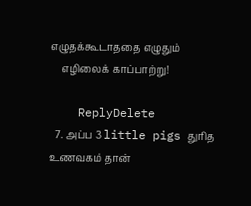எழுதக்கூடாததை எழுதும்
    எழிலைக் காப்பாற்று!

    ReplyDelete
  7. அப்ப 3 little pigs துரித உணவகம் தான்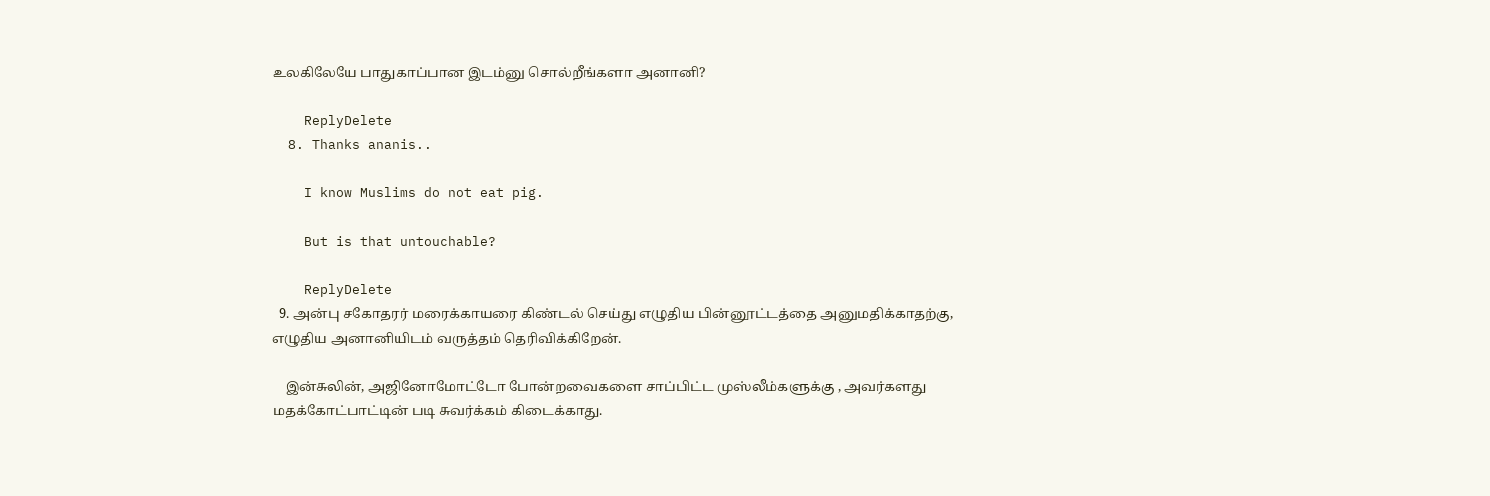உலகிலேயே பாதுகாப்பான இடம்னு சொல்றீங்களா அனானி?

    ReplyDelete
  8. Thanks ananis..

    I know Muslims do not eat pig.

    But is that untouchable?

    ReplyDelete
  9. அன்பு சகோதரர் மரைக்காயரை கிண்டல் செய்து எழுதிய பின்னூட்டத்தை அனுமதிக்காதற்கு, எழுதிய அனானியிடம் வருத்தம் தெரிவிக்கிறேன்.

    இன்சுலின், அஜினோமோட்டோ போன்றவைகளை சாப்பிட்ட முஸ்லீம்களுக்கு , அவர்களது மதக்கோட்பாட்டின் படி சுவர்க்கம் கிடைக்காது.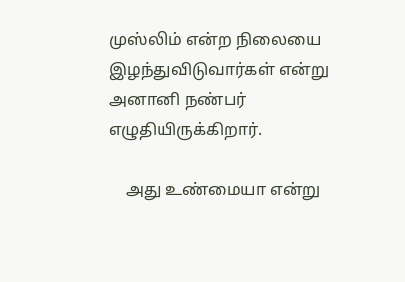முஸ்லிம் என்ற நிலையை இழந்துவிடுவார்கள் என்று அனானி நண்பர் எழுதியிருக்கிறார்.

    அது உண்மையா என்று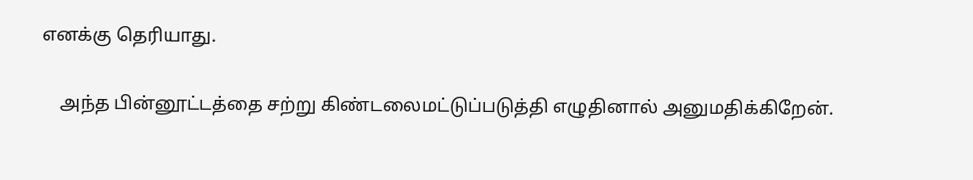எனக்கு தெரியாது.

    அந்த பின்னூட்டத்தை சற்று கிண்டலைமட்டுப்படுத்தி எழுதினால் அனுமதிக்கிறேன்.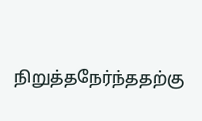நிறுத்தநேர்ந்ததற்கு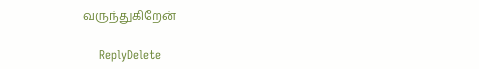வருந்துகிறேன்

    ReplyDelete